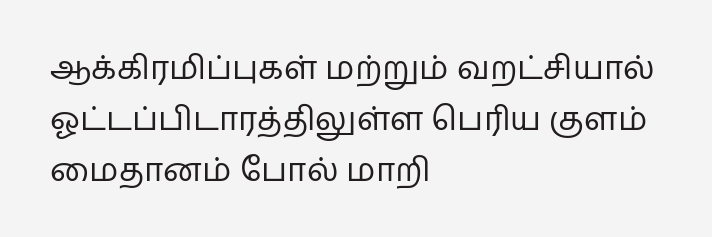ஆக்கிரமிப்புகள் மற்றும் வறட்சியால் ஓட்டப்பிடாரத்திலுள்ள பெரிய குளம் மைதானம் போல் மாறி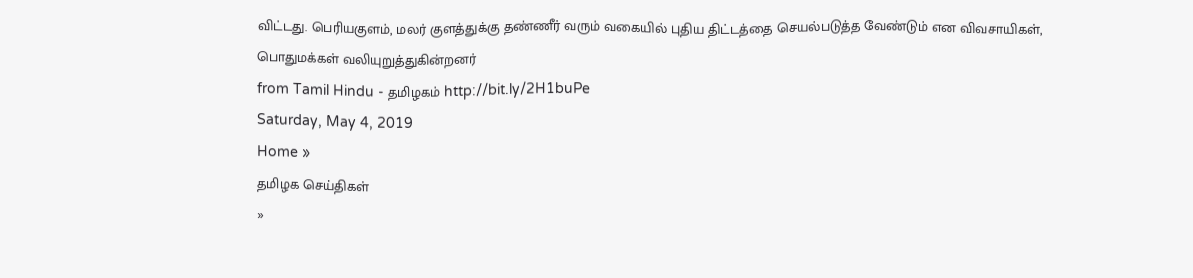விட்டது. பெரியகுளம், மலர் குளத்துக்கு தண்ணீர் வரும் வகையில் புதிய திட்டத்தை செயல்படுத்த வேண்டும் என விவசாயிகள், பொதுமக்கள் வலியுறுத்துகின்றனர்
from Tamil Hindu - தமிழகம் http://bit.ly/2H1buPe
Saturday, May 4, 2019
Home »
தமிழக செய்திகள்
»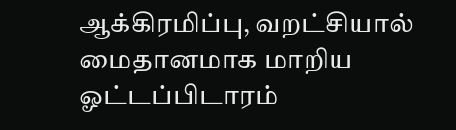ஆக்கிரமிப்பு, வறட்சியால் மைதானமாக மாறிய ஓட்டப்பிடாரம்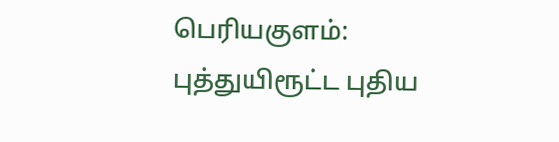பெரியகுளம்: புத்துயிரூட்ட புதிய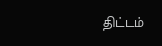திட்டம்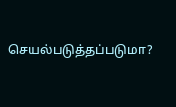செயல்படுத்தப்படுமா?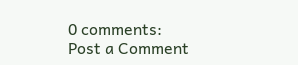0 comments:
Post a Comment